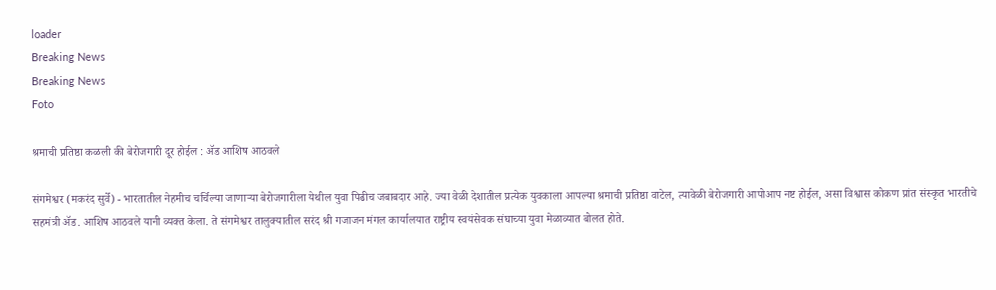loader
Breaking News
Breaking News
Foto

श्रमाची प्रतिष्ठा कळली की बेरोजगारी दूर होईल : ॲड आशिष आठवले

संगमेश्वर (मकरंद सुर्वे) - भारतातील नेहमीच चर्चिल्या जाणाऱ्या बेरोजगारीला येथील युवा पिढीच जबाबदार आहे. ज्या वेळी देशातील प्रत्येक युवकाला आपल्या श्रमाची प्रतिष्ठा वाटेल, त्यावेळी बेरोजगारी आपोआप नष्ट होईल, असा विश्वास कोकण प्रांत संस्कृत भारतीचे सहमंत्री ॲड. आशिष आठवले यानी व्यक्त केला. ते संगमेश्वर तालुक्यातील सरंद श्री गजाजन मंगल कार्यालयात राष्ट्रीय स्वयंसेवक संघाच्या युवा मेळाव्यात बोलत होते.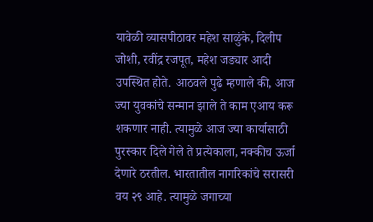यावेळी व्यासपीठावर महेश साळुंके, दिलीप जोशी, रवींद्र रजपूत, महेश जड्यार आदी उपस्थित होते. आठवले पुढे म्हणाले की, आज ज्या युवकांचे सन्मान झाले ते काम एआय करू शकणार नाही. त्यामुळे आज ज्या कार्यासाठी पुरस्कार दिले गेले ते प्रत्येकाला, नक्कीच ऊर्जा देणारे ठरतील. भारतातील नागरिकांचे सरासरी वय २९ आहे. त्यामुळे जगाच्या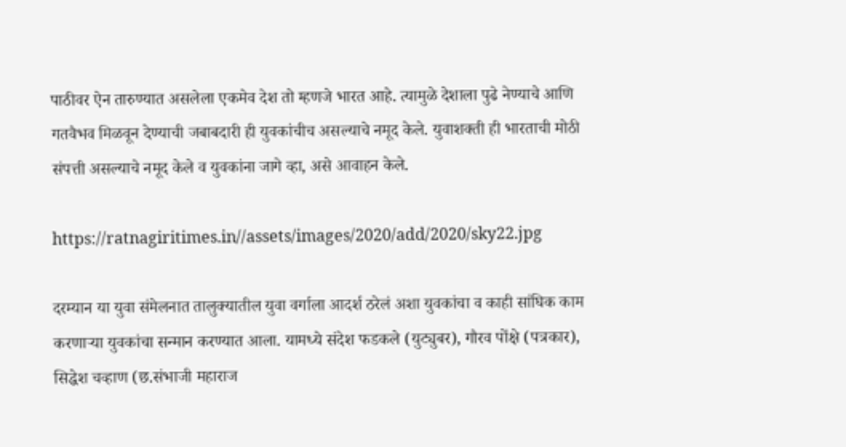पाठीवर ऐन तारुण्यात असलेला एकमेव देश तो म्हणजे भारत आहे. त्यामुळे देशाला पुढे नेण्याचे आणि गतवैभव मिळवून देण्याची जबाबदारी ही युवकांचीच असल्याचे नमूद केले. युवाशक्ती ही भारताची मोठी संपत्ती असल्याचे नमूद केले व युवकांना जागे व्हा, असे आवाहन केले.

https://ratnagiritimes.in//assets/images/2020/add/2020/sky22.jpg

दरम्यान या युवा संमेलनात तालुक्यातील युवा वर्गाला आदर्श ठरेलं अशा युवकांचा व काही सांघिक काम करणाऱ्या युवकांचा सन्मान करण्यात आला. यामध्ये संदेश फडकले (युट्युबर), गौरव पोंक्षे (पत्रकार), सिद्धेश चव्हाण (छ.संभाजी महाराज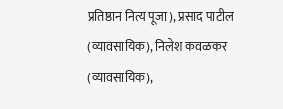प्रतिष्ठान नित्य पूजा), प्रसाद पाटील (व्यावसायिक), निलेश कवळकर (व्यावसायिक),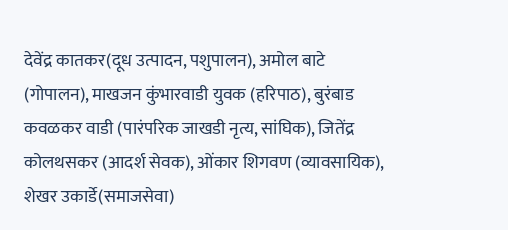देवेंद्र कातकर(दूध उत्पादन, पशुपालन), अमोल बाटे (गोपालन), माखजन कुंभारवाडी युवक (हरिपाठ), बुरंबाड कवळकर वाडी (पारंपरिक जाखडी नृत्य, सांघिक), जितेंद्र कोलथसकर (आदर्श सेवक), ओंकार शिगवण (व्यावसायिक), शेखर उकार्डे(समाजसेवा)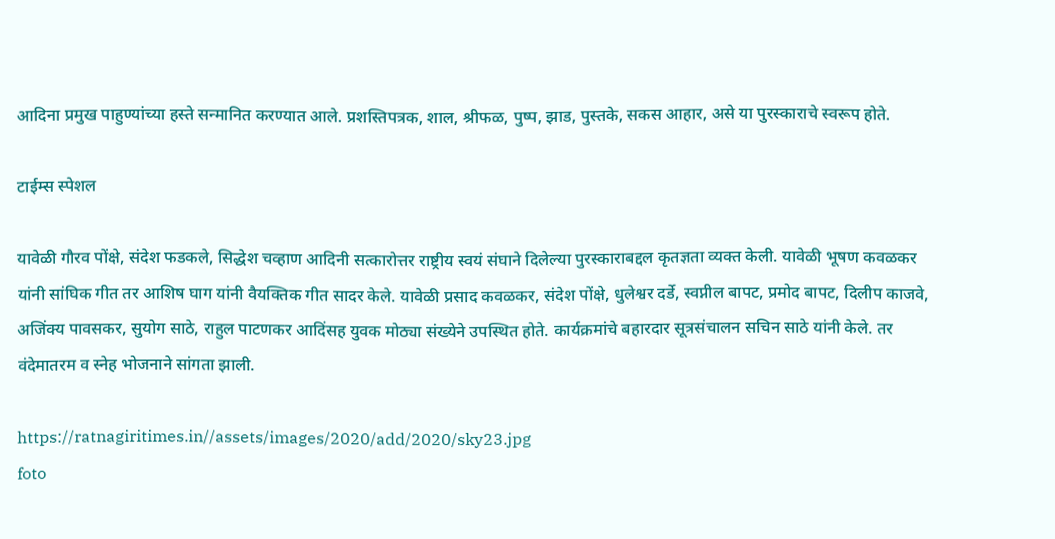आदिना प्रमुख पाहुण्यांच्या हस्ते सन्मानित करण्यात आले. प्रशस्तिपत्रक, शाल, श्रीफळ, पुष्प, झाड, पुस्तके, सकस आहार, असे या पुरस्काराचे स्वरूप होते.

टाईम्स स्पेशल

यावेळी गौरव पोंक्षे, संदेश फडकले, सिद्धेश चव्हाण आदिनी सत्कारोत्तर राष्ट्रीय स्वयं संघाने दिलेल्या पुरस्काराबद्दल कृतज्ञता व्यक्त केली. यावेळी भूषण कवळकर यांनी सांघिक गीत तर आशिष घाग यांनी वैयक्तिक गीत सादर केले. यावेळी प्रसाद कवळकर, संदेश पोंक्षे, धुलेश्वर दर्डे, स्वप्नील बापट, प्रमोद बापट, दिलीप काजवे, अजिंक्य पावसकर, सुयोग साठे, राहुल पाटणकर आदिंसह युवक मोठ्या संख्येने उपस्थित होते. कार्यक्रमांचे बहारदार सूत्रसंचालन सचिन साठे यांनी केले. तर वंदेमातरम व स्नेह भोजनाने सांगता झाली.

https://ratnagiritimes.in//assets/images/2020/add/2020/sky23.jpg
foto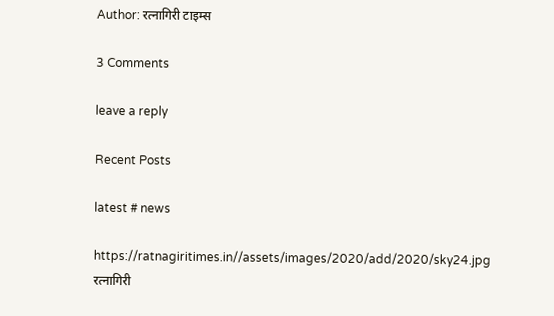Author: रत्नागिरी टाइम्स

3 Comments

leave a reply

Recent Posts

latest # news

https://ratnagiritimes.in//assets/images/2020/add/2020/sky24.jpg
रत्नागिरी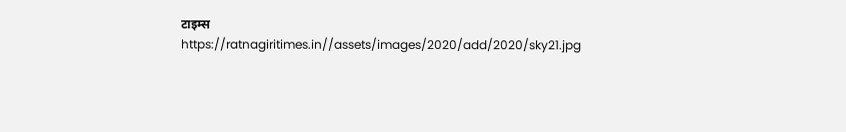टाइम्स
https://ratnagiritimes.in//assets/images/2020/add/2020/sky21.jpg